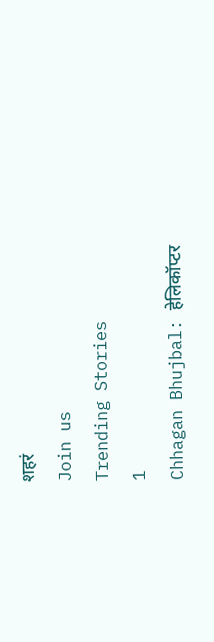शहरं
Join us
Trending Stories
1
Chhagan Bhujbal: हेलिकॉप्टर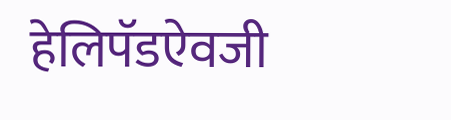हेलिपॅडऐवजी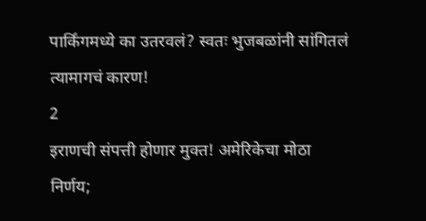पार्किंगमध्ये का उतरवलं? स्वतः भुजबळांनी सांगितलं त्यामागचं कारण!
2
इराणची संपत्ती होणार मुक्त! अमेरिकेचा मोठा निर्णय;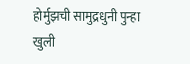होर्मुझची सामुद्रधुनी पुन्हा खुली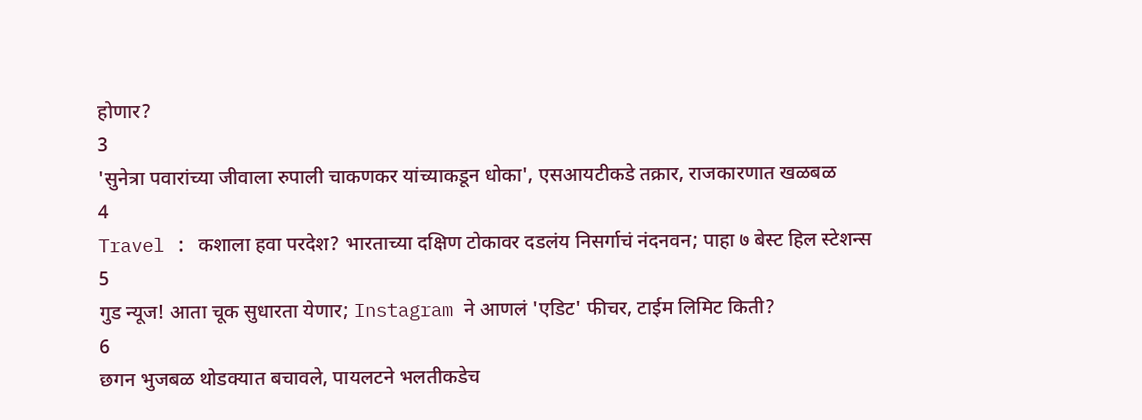होणार?
3
'सुनेत्रा पवारांच्या जीवाला रुपाली चाकणकर यांच्याकडून धोका', एसआयटीकडे तक्रार, राजकारणात खळबळ
4
Travel : कशाला हवा परदेश? भारताच्या दक्षिण टोकावर दडलंय निसर्गाचं नंदनवन; पाहा ७ बेस्ट हिल स्टेशन्स
5
गुड न्यूज! आता चूक सुधारता येणार; Instagram ने आणलं 'एडिट' फीचर, टाईम लिमिट किती?
6
छगन भुजबळ थोडक्यात बचावले, पायलटने भलतीकडेच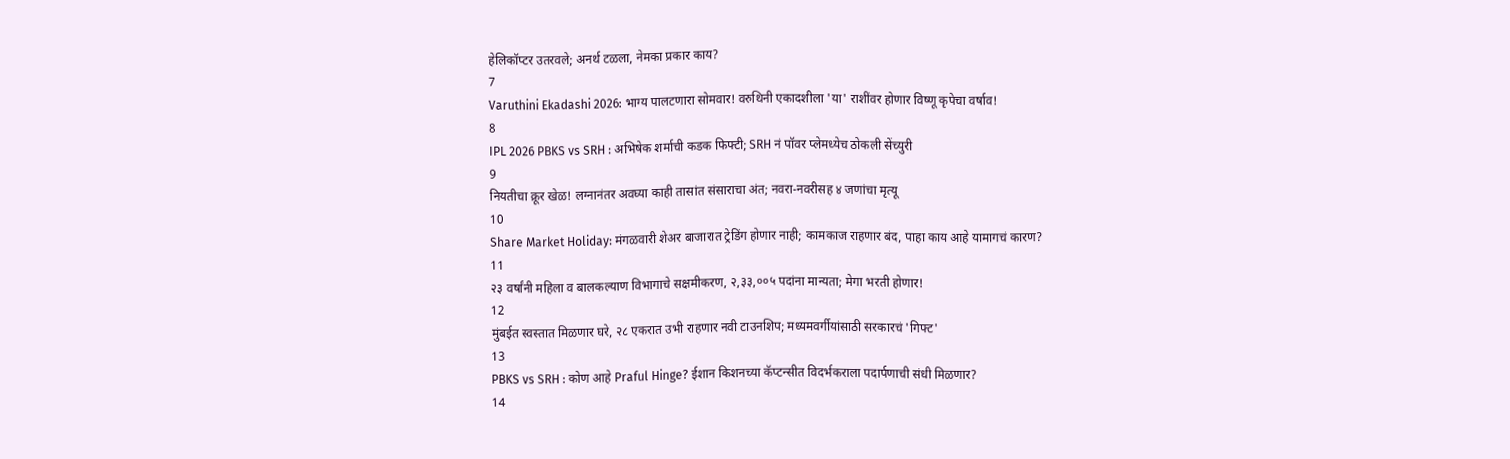हेलिकॉप्टर उतरवले; अनर्थ टळला, नेमका प्रकार काय?
7
Varuthini Ekadashi 2026: भाग्य पालटणारा सोमवार! वरुथिनी एकादशीला 'या' राशींवर होणार विष्णू कृपेचा वर्षाव!
8
IPL 2026 PBKS vs SRH : अभिषेक शर्माची कडक फिफ्टी; SRH नं पॉवर प्लेमध्येच ठोकली सेंच्युरी
9
नियतीचा क्रूर खेळ! लग्नानंतर अवघ्या काही तासांत संसाराचा अंत; नवरा-नवरीसह ४ जणांचा मृत्यू
10
Share Market Holiday: मंगळवारी शेअर बाजारात ट्रेडिंग होणार नाही; कामकाज राहणार बंद, पाहा काय आहे यामागचं कारण?
11
२३ वर्षांनी महिला व बालकल्याण विभागाचे सक्षमीकरण, २,३३,००५ पदांना मान्यता; मेगा भरती होणार!
12
मुंबईत स्वस्तात मिळणार घरे, २८ एकरात उभी राहणार नवी टाउनशिप; मध्यमवर्गीयांसाठी सरकारचं 'गिफ्ट'
13
PBKS vs SRH : कोण आहे Praful Hinge? ईशान किशनच्या कॅप्टन्सीत विदर्भकराला पदार्पणाची संधी मिळणार?
14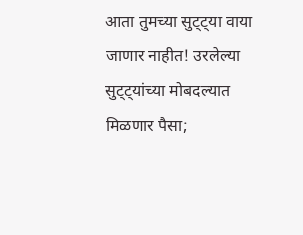आता तुमच्या सुट्ट्या वाया जाणार नाहीत! उरलेल्या सुट्ट्यांच्या मोबदल्यात मिळणार पैसा;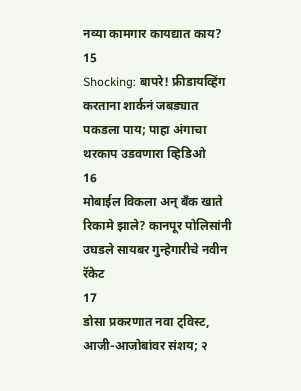नव्या कामगार कायद्यात काय?
15
Shocking: बापरे! फ्रीडायव्हिंग करताना शार्कनं जबड्यात पकडला पाय; पाहा अंगाचा थरकाप उडवणारा व्हिडिओ
16
मोबाईल विकला अन् बँक खाते रिकामे झाले? कानपूर पोलिसांनी उघडले सायबर गुन्हेगारीचे नवीन रॅकेट
17
डोसा प्रकरणात नवा ट्विस्ट, आजी-आजोबांवर संशय; २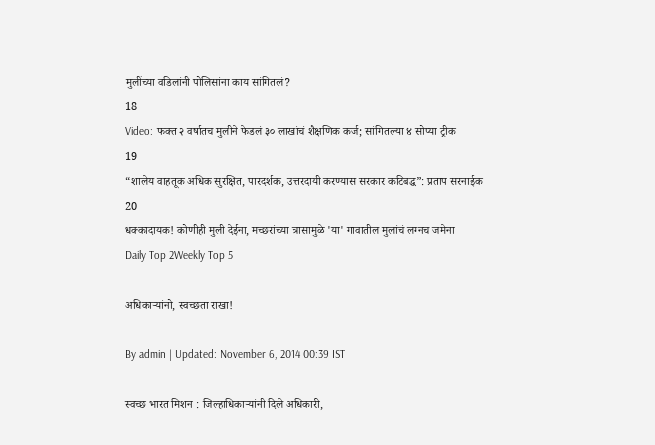मुलींच्या वडिलांनी पोलिसांना काय सांगितलं?
18
Video: फक्त २ वर्षातच मुलीने फेडलं ३० लाखांचं शैक्षणिक कर्ज; सांगितल्या ४ सोप्या ट्रीक
19
“शालेय वाहतूक अधिक सुरक्षित, पारदर्शक, उत्तरदायी करण्यास सरकार कटिबद्ध”: प्रताप सरनाईक
20
धक्कादायक! कोणीही मुली देईना, मच्छरांच्या त्रासामुळे 'या' गावातील मुलांचं लग्नच जमेना
Daily Top 2Weekly Top 5

अधिकाऱ्यांनो, स्वच्छता राखा!

By admin | Updated: November 6, 2014 00:39 IST

स्वच्छ भारत मिशन : जिल्हाधिकाऱ्यांनी दिले अधिकारी,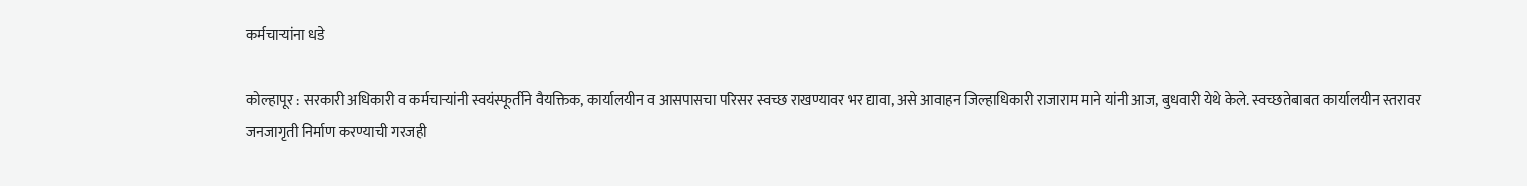कर्मचाऱ्यांना धडे

कोल्हापूर : सरकारी अधिकारी व कर्मचाऱ्यांनी स्वयंस्फूर्तीने वैयक्तिक, कार्यालयीन व आसपासचा परिसर स्वच्छ राखण्यावर भर द्यावा, असे आवाहन जिल्हाधिकारी राजाराम माने यांनी आज, बुधवारी येथे केले. स्वच्छतेबाबत कार्यालयीन स्तरावर जनजागृती निर्माण करण्याची गरजही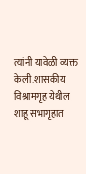त्यांनी यावेळी व्यक्त केली.शासकीय विश्रामगृह येथील शाहू सभागृहात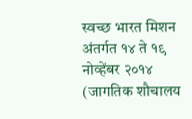स्वच्छ भारत मिशन अंतर्गत १४ ते १९ नोव्हेंबर २०१४ (जागतिक शौचालय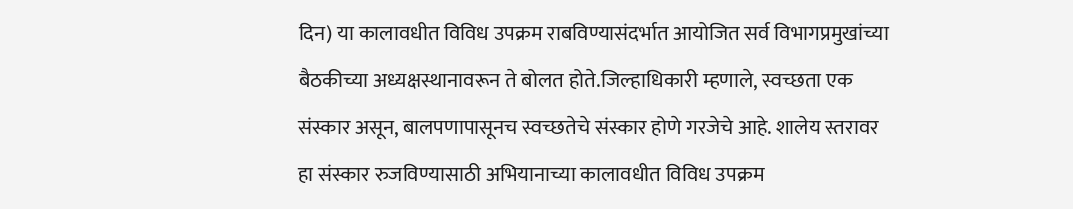दिन) या कालावधीत विविध उपक्रम राबविण्यासंदर्भात आयोजित सर्व विभागप्रमुखांच्या बैठकीच्या अध्यक्षस्थानावरून ते बोलत होते.जिल्हाधिकारी म्हणाले, स्वच्छता एक संस्कार असून, बालपणापासूनच स्वच्छतेचे संस्कार होणे गरजेचे आहे. शालेय स्तरावर हा संस्कार रुजविण्यासाठी अभियानाच्या कालावधीत विविध उपक्रम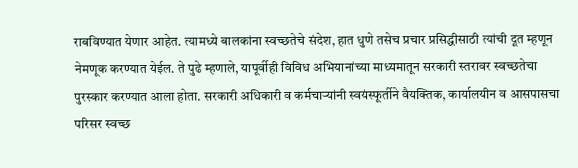राबविण्यात येणार आहेत. त्यामध्ये बालकांना स्वच्छतेचे संदेश, हात धुणे तसेच प्रचार प्रसिद्धीसाठी त्यांची दूत म्हणून नेमणूक करण्यात येईल. ते पुढे म्हणाले, यापूर्वीही विविध अभियानांच्या माध्यमातून सरकारी स्तरावर स्वच्छतेचा पुरस्कार करण्यात आला होता. सरकारी अधिकारी व कर्मचाऱ्यांनी स्वयंस्फूर्तीने वैयक्तिक, कार्यालयीन व आसपासचा परिसर स्वच्छ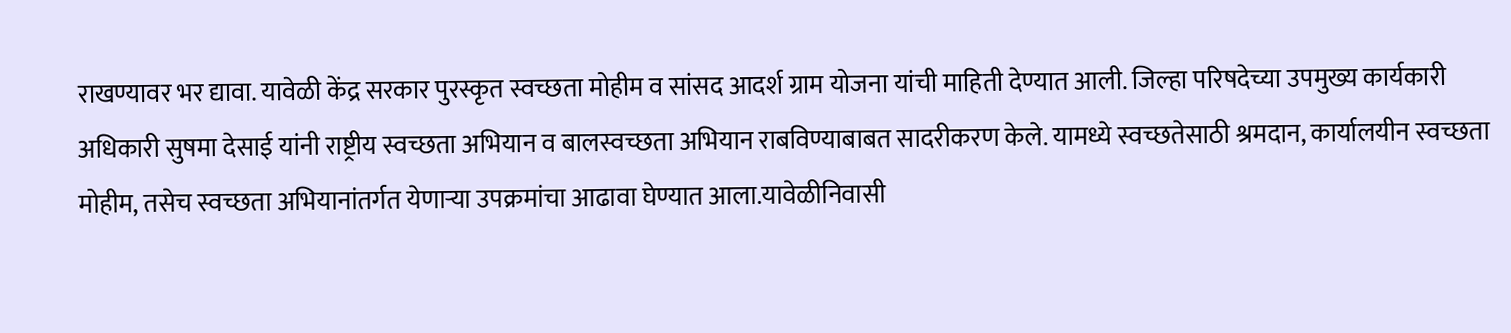राखण्यावर भर द्यावा. यावेळी केंद्र सरकार पुरस्कृत स्वच्छता मोहीम व सांसद आदर्श ग्राम योजना यांची माहिती देण्यात आली. जिल्हा परिषदेच्या उपमुख्य कार्यकारी अधिकारी सुषमा देसाई यांनी राष्ट्रीय स्वच्छता अभियान व बालस्वच्छता अभियान राबविण्याबाबत सादरीकरण केले. यामध्ये स्वच्छतेसाठी श्रमदान, कार्यालयीन स्वच्छता मोहीम, तसेच स्वच्छता अभियानांतर्गत येणाऱ्या उपक्रमांचा आढावा घेण्यात आला.यावेळीनिवासी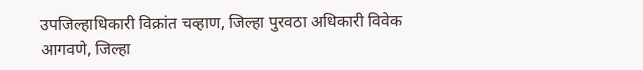उपजिल्हाधिकारी विक्रांत चव्हाण, जिल्हा पुरवठा अधिकारी विवेक आगवणे, जिल्हा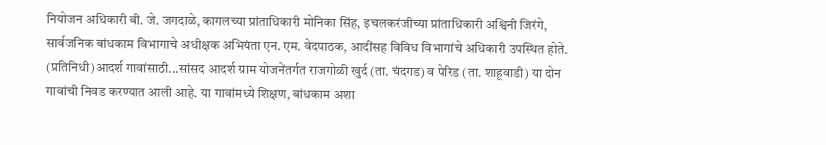नियोजन अधिकारी बी. जे. जगदाळे, कागलच्या प्रांताधिकारी मोनिका सिंह, इचलकरंजीच्या प्रांताधिकारी अश्विनी जिरंगे, सार्वजनिक बांधकाम विभागाचे अधीक्षक अभियंता एन. एम. वेदपाठक, आदींसह विविध विभागांचे अधिकारी उपस्थित होते. (प्रतिनिधी)आदर्श गावांसाठी...सांसद आदर्श ग्राम योजनेंतर्गत राजगोळी खुर्द (ता. चंदगड) व पेरिड (ता. शाहूवाडी) या दोन गावांची निवड करण्यात आली आहे. या गावांमध्ये शिक्षण, बांधकाम अशा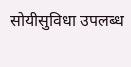सोयीसुविधा उपलब्ध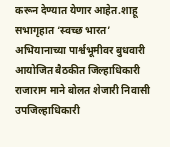करून देण्यात येणार आहेत.शाहू सभागृहात ‘स्वच्छ भारत’ अभियानाच्या पार्श्वभूमीवर बुधवारी आयोजित बैठकीत जिल्हाधिकारी राजाराम माने बोलत शेजारी निवासी उपजिल्हाधिकारी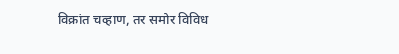विक्रांत चव्हाण, तर समोर विविध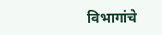विभागांचे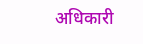अधिकारी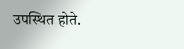उपस्थित होते.